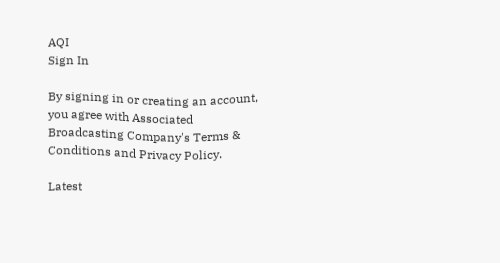AQI
Sign In

By signing in or creating an account, you agree with Associated Broadcasting Company's Terms & Conditions and Privacy Policy.

Latest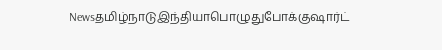Newsதமிழ்நாடுஇந்தியாபொழுதுபோக்குஷார்ட்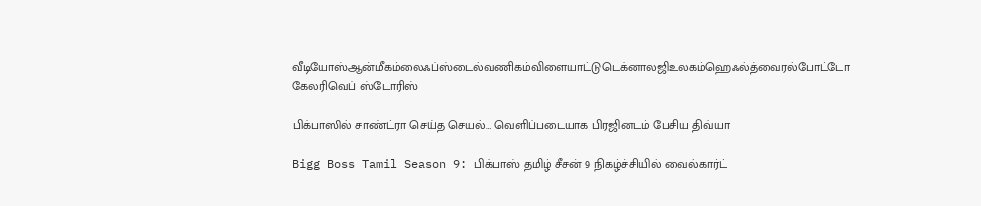வீடியோஸ்ஆன்மீகம்லைஃப்ஸ்டைல்வணிகம்விளையாட்டுடெக்னாலஜிஉலகம்ஹெஃல்த்வைரல்போட்டோ கேலரிவெப் ஸ்டோரிஸ்

பிக்பாஸில் சாண்ட்ரா செய்த செயல்… வெளிப்படையாக பிரஜினடம் பேசிய திவ்யா

Bigg Boss Tamil Season 9: பிக்பாஸ் தமிழ் சீசன் 9 நிகழ்ச்சியில் வைல்கார்ட்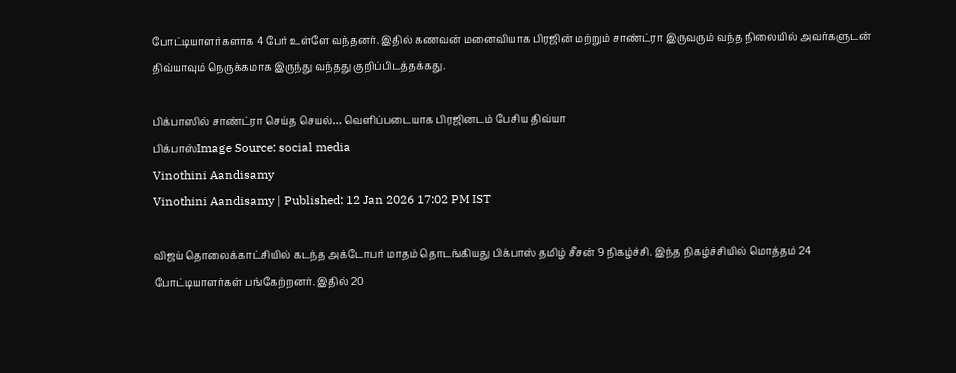போட்டியாளர்களாக 4 பேர் உள்ளே வந்தனர். இதில் கணவன் மனைவியாக பிரஜின் மற்றும் சாண்ட்ரா இருவரும் வந்த நிலையில் அவர்களுடன் திவ்யாவும் நெருக்கமாக இருந்து வந்தது குறிப்பிடத்தக்கது.

பிக்பாஸில் சாண்ட்ரா செய்த செயல்… வெளிப்படையாக பிரஜினடம் பேசிய திவ்யா
பிக்பாஸ்Image Source: social media
Vinothini Aandisamy
Vinothini Aandisamy | Published: 12 Jan 2026 17:02 PM IST

விஜய் தொலைக்காட்சியில் கடந்த அக்டோபர் மாதம் தொடங்கியது பிக்பாஸ் தமிழ் சீசன் 9 நிகழ்ச்சி. இந்த நிகழ்ச்சியில் மொத்தம் 24 போட்டியாளர்கள் பங்கேற்றனர். இதில் 20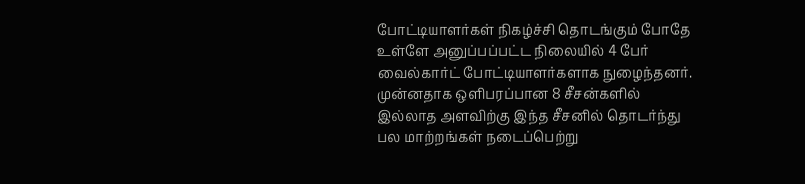போட்டியாளர்கள் நிகழ்ச்சி தொடங்கும் போதே உள்ளே அனுப்பப்பட்ட நிலையில் 4 பேர் வைல்கார்ட் போட்டியாளர்களாக நுழைந்தனர். முன்னதாக ஒளிபரப்பான 8 சீசன்களில் இல்லாத அளவிற்கு இந்த சீசனில் தொடர்ந்து பல மாற்றங்கள் நடைப்பெற்று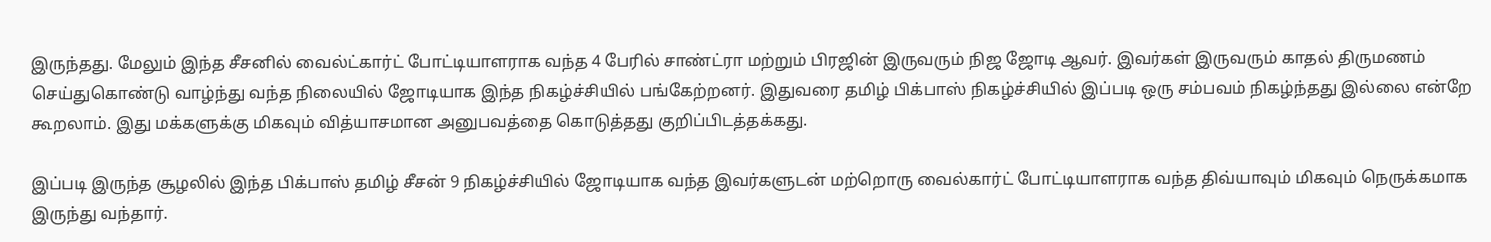இருந்தது. மேலும் இந்த சீசனில் வைல்ட்கார்ட் போட்டியாளராக வந்த 4 பேரில் சாண்ட்ரா மற்றும் பிரஜின் இருவரும் நிஜ ஜோடி ஆவர். இவர்கள் இருவரும் காதல் திருமணம் செய்துகொண்டு வாழ்ந்து வந்த நிலையில் ஜோடியாக இந்த நிகழ்ச்சியில் பங்கேற்றனர். இதுவரை தமிழ் பிக்பாஸ் நிகழ்ச்சியில் இப்படி ஒரு சம்பவம் நிகழ்ந்தது இல்லை என்றே கூறலாம். இது மக்களுக்கு மிகவும் வித்யாசமான அனுபவத்தை கொடுத்தது குறிப்பிடத்தக்கது.

இப்படி இருந்த சூழலில் இந்த பிக்பாஸ் தமிழ் சீசன் 9 நிகழ்ச்சியில் ஜோடியாக வந்த இவர்களுடன் மற்றொரு வைல்கார்ட் போட்டியாளராக வந்த திவ்யாவும் மிகவும் நெருக்கமாக இருந்து வந்தார்.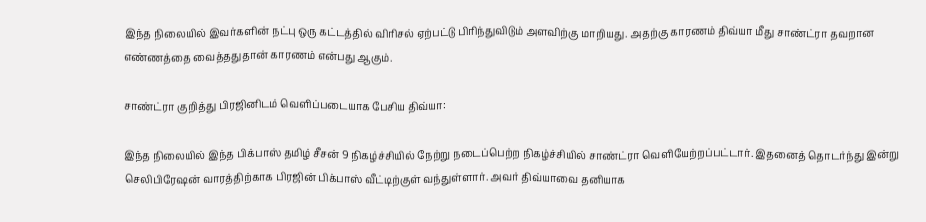இந்த நிலையில் இவர்களின் நட்பு ஒரு கட்டத்தில் விரிசல் ஏற்பட்டு பிரிந்துவிடும் அளவிற்கு மாறியது. அதற்கு காரணம் திவ்யா மீது சாண்ட்ரா தவறான எண்ணத்தை வைத்ததுதான் காரணம் என்பது ஆகும்.

சாண்ட்ரா குறித்து பிரஜினிடம் வெளிப்படையாக பேசிய திவ்யா:

இந்த நிலையில் இந்த பிக்பாஸ் தமிழ் சீசன் 9 நிகழ்ச்சியில் நேற்று நடைப்பெற்ற நிகழ்ச்சியில் சாண்ட்ரா வெளியேற்றப்பட்டார். இதனைத் தொடர்ந்து இன்று செலிபிரேஷன் வாரத்திற்காக பிரஜின் பிக்பாஸ் வீட்டிற்குள் வந்துள்ளார். அவர் திவ்யாவை தனியாக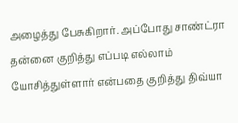அழைத்து பேசுகிறார். அப்போது சாண்ட்ரா தன்னை குறித்து எப்படி எல்லாம் யோசித்துள்ளார் என்பதை குறித்து திவ்யா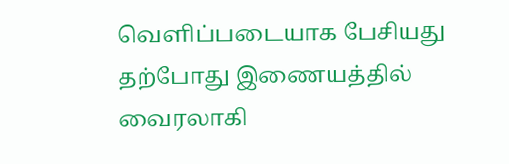வெளிப்படையாக பேசியது தற்போது இணையத்தில் வைரலாகி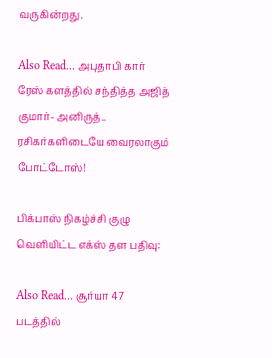வருகின்றது.

Also Read… அபுதாபி கார் ரேஸ் களத்தில் சந்தித்த அஜித் குமார்- அனிருத்.. ரசிகர்களிடையே வைரலாகும் போட்டோஸ்!

பிக்பாஸ் நிகழ்ச்சி குழு வெளியிட்ட எக்ஸ் தள பதிவு:

Also Read… சூர்யா 47 படத்தில்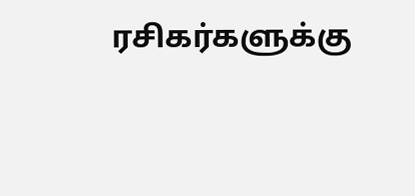ரசிகர்களுக்கு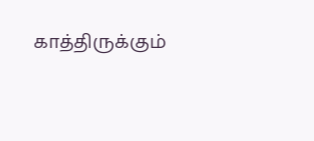காத்திருக்கும்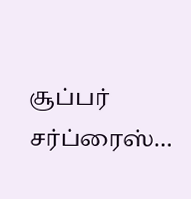சூப்பர் சர்ப்ரைஸ்…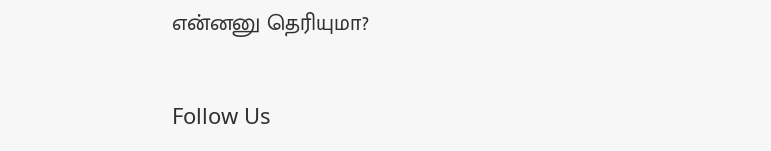என்னனு தெரியுமா?

Follow Us